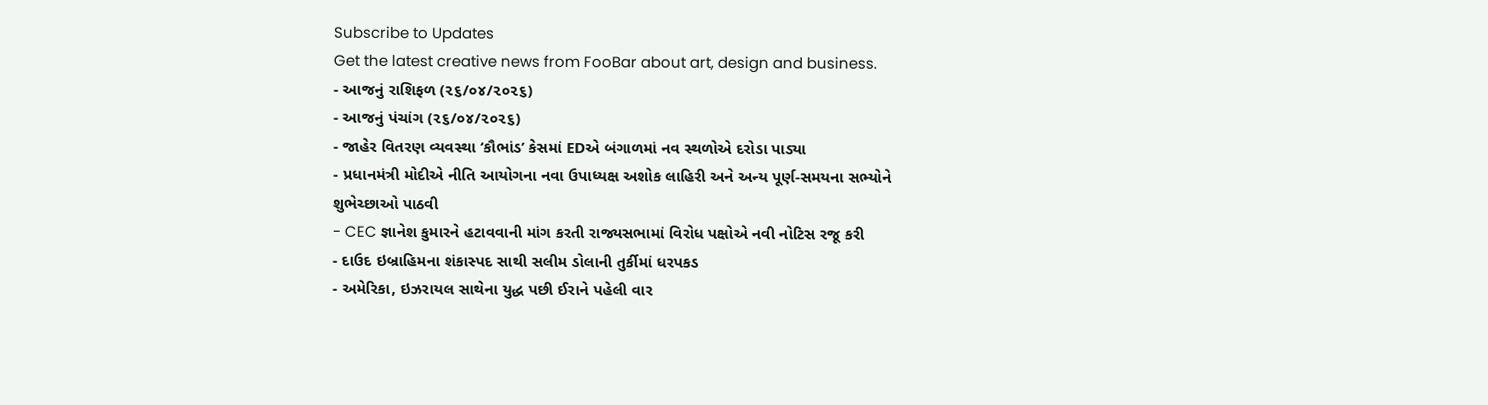Subscribe to Updates
Get the latest creative news from FooBar about art, design and business.
- આજનું રાશિફળ (૨૬/૦૪/૨૦૨૬)
- આજનું પંચાંગ (૨૬/૦૪/૨૦૨૬)
- જાહેર વિતરણ વ્યવસ્થા ‘કૌભાંડ’ કેસમાં EDએ બંગાળમાં નવ સ્થળોએ દરોડા પાડ્યા
- પ્રધાનમંત્રી મોદીએ નીતિ આયોગના નવા ઉપાધ્યક્ષ અશોક લાહિરી અને અન્ય પૂર્ણ-સમયના સભ્યોને શુભેચ્છાઓ પાઠવી
- CEC જ્ઞાનેશ કુમારને હટાવવાની માંગ કરતી રાજ્યસભામાં વિરોધ પક્ષોએ નવી નોટિસ રજૂ કરી
- દાઉદ ઇબ્રાહિમના શંકાસ્પદ સાથી સલીમ ડોલાની તુર્કીમાં ધરપકડ
- અમેરિકા, ઇઝરાયલ સાથેના યુદ્ધ પછી ઈરાને પહેલી વાર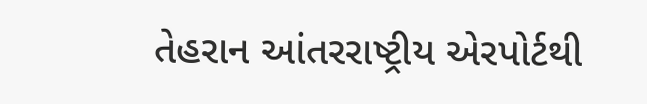તેહરાન આંતરરાષ્ટ્રીય એરપોર્ટથી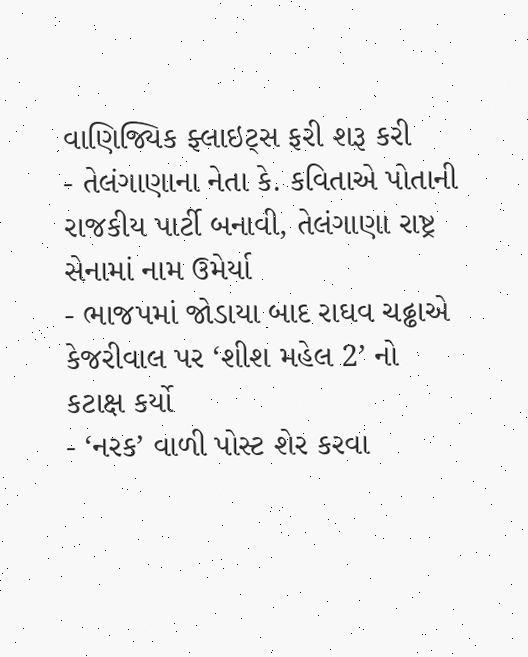વાણિજ્યિક ફ્લાઇટ્સ ફરી શરૂ કરી
- તેલંગાણાના નેતા કે. કવિતાએ પોતાની રાજકીય પાર્ટી બનાવી, તેલંગાણા રાષ્ટ્ર સેનામાં નામ ઉમેર્યા
- ભાજપમાં જોડાયા બાદ રાઘવ ચઢ્ઢાએ કેજરીવાલ પર ‘શીશ મહેલ 2’ નો કટાક્ષ કર્યો
- ‘નરક’ વાળી પોસ્ટ શેર કરવા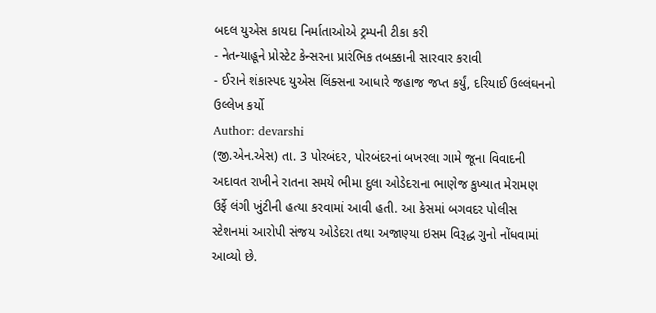બદલ યુએસ કાયદા નિર્માતાઓએ ટ્રમ્પની ટીકા કરી
- નેતન્યાહૂને પ્રોસ્ટેટ કેન્સરના પ્રારંભિક તબક્કાની સારવાર કરાવી
- ઈરાને શંકાસ્પદ યુએસ લિંક્સના આધારે જહાજ જપ્ત કર્યું, દરિયાઈ ઉલ્લંઘનનો ઉલ્લેખ કર્યો
Author: devarshi
(જી.એન.એસ) તા. 3 પોરબંદર, પોરબંદરનાં બખરલા ગામે જૂના વિવાદની અદાવત રાખીને રાતના સમયે ભીમા દુલા ઓડેદરાના ભાણેજ કુખ્યાત મેરામણ ઉર્ફે લંગી ખુંટીની હત્યા કરવામાં આવી હતી. આ કેસમાં બગવદર પોલીસ સ્ટેશનમાં આરોપી સંજય ઓડેદરા તથા અજાણ્યા ઇસમ વિરૂદ્ધ ગુનો નોંધવામાં આવ્યો છે.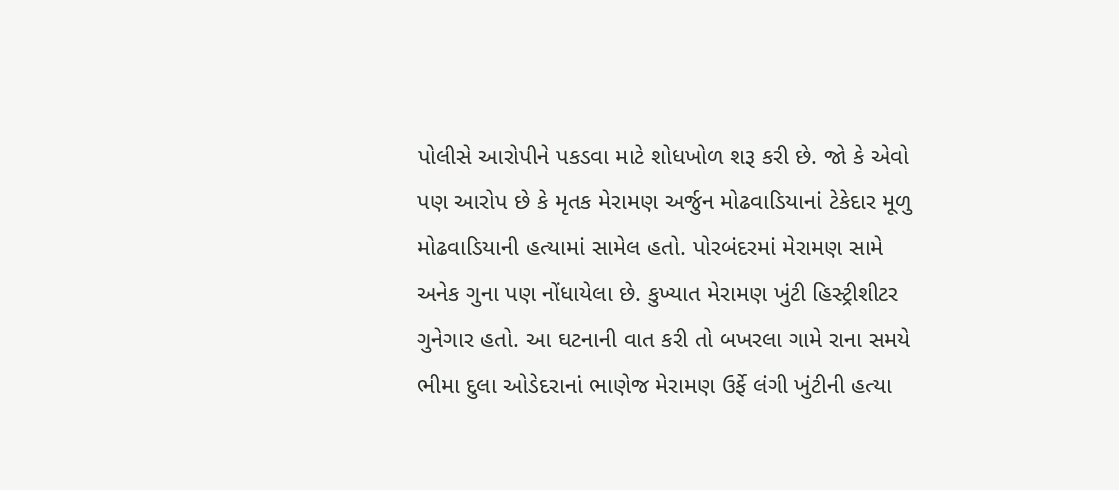પોલીસે આરોપીને પકડવા માટે શોધખોળ શરૂ કરી છે. જો કે એવો પણ આરોપ છે કે મૃતક મેરામણ અર્જુન મોઢવાડિયાનાં ટેકેદાર મૂળુ મોઢવાડિયાની હત્યામાં સામેલ હતો. પોરબંદરમાં મેરામણ સામે અનેક ગુના પણ નોંધાયેલા છે. કુખ્યાત મેરામણ ખુંટી હિસ્ટ્રીશીટર ગુનેગાર હતો. આ ઘટનાની વાત કરી તો બખરલા ગામે રાના સમયે ભીમા દુલા ઓડેદરાનાં ભાણેજ મેરામણ ઉર્ફે લંગી ખુંટીની હત્યા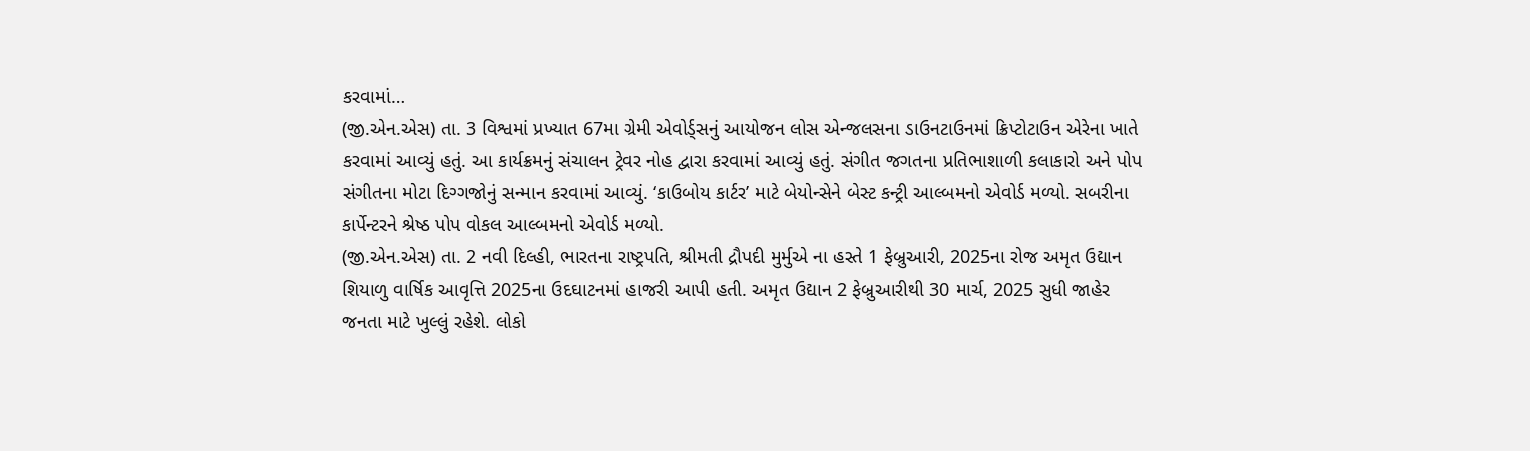કરવામાં…
(જી.એન.એસ) તા. 3 વિશ્વમાં પ્રખ્યાત 67મા ગ્રેમી એવોર્ડ્સનું આયોજન લોસ એન્જલસના ડાઉનટાઉનમાં ક્રિપ્ટોટાઉન એરેના ખાતે કરવામાં આવ્યું હતું. આ કાર્યક્રમનું સંચાલન ટ્રેવર નોહ દ્વારા કરવામાં આવ્યું હતું. સંગીત જગતના પ્રતિભાશાળી કલાકારો અને પોપ સંગીતના મોટા દિગ્ગજોનું સન્માન કરવામાં આવ્યું. ‘કાઉબોય કાર્ટર’ માટે બેયોન્સેને બેસ્ટ કન્ટ્રી આલ્બમનો એવોર્ડ મળ્યો. સબરીના કાર્પેન્ટરને શ્રેષ્ઠ પોપ વોકલ આલ્બમનો એવોર્ડ મળ્યો.
(જી.એન.એસ) તા. 2 નવી દિલ્હી, ભારતના રાષ્ટ્રપતિ, શ્રીમતી દ્રૌપદી મુર્મુએ ના હસ્તે 1 ફેબ્રુઆરી, 2025ના રોજ અમૃત ઉદ્યાન શિયાળુ વાર્ષિક આવૃત્તિ 2025ના ઉદઘાટનમાં હાજરી આપી હતી. અમૃત ઉદ્યાન 2 ફેબ્રુઆરીથી 30 માર્ચ, 2025 સુધી જાહેર જનતા માટે ખુલ્લું રહેશે. લોકો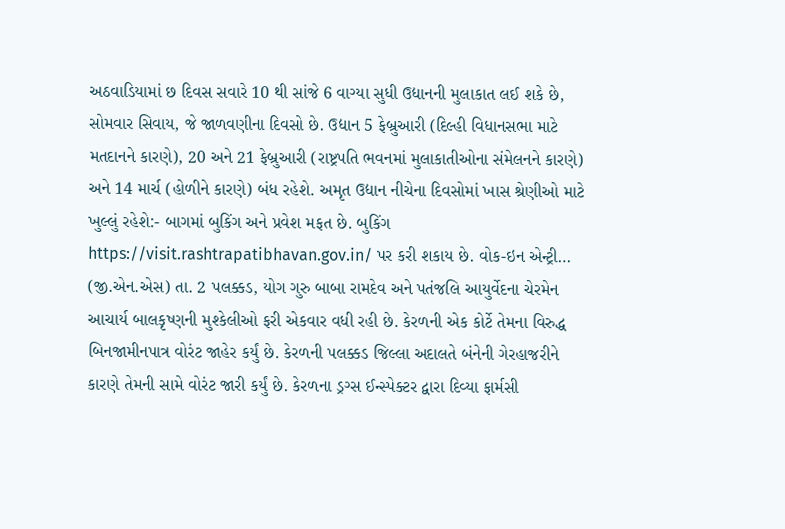અઠવાડિયામાં છ દિવસ સવારે 10 થી સાંજે 6 વાગ્યા સુધી ઉદ્યાનની મુલાકાત લઈ શકે છે, સોમવાર સિવાય, જે જાળવણીના દિવસો છે. ઉદ્યાન 5 ફેબ્રુઆરી (દિલ્હી વિધાનસભા માટે મતદાનને કારણે), 20 અને 21 ફેબ્રુઆરી (રાષ્ટ્રપતિ ભવનમાં મુલાકાતીઓના સંમેલનને કારણે) અને 14 માર્ચ (હોળીને કારણે) બંધ રહેશે. અમૃત ઉદ્યાન નીચેના દિવસોમાં ખાસ શ્રેણીઓ માટે ખુલ્લું રહેશે:- બાગમાં બુકિંગ અને પ્રવેશ મફત છે. બુકિંગ https://visit.rashtrapatibhavan.gov.in/ પર કરી શકાય છે. વોક-ઇન એન્ટ્રી…
(જી.એન.એસ) તા. 2 પલક્કડ, યોગ ગુરુ બાબા રામદેવ અને પતંજલિ આયુર્વેદના ચેરમેન આચાર્ય બાલકૃષ્ણની મુશ્કેલીઓ ફરી એકવાર વધી રહી છે. કેરળની એક કોર્ટે તેમના વિરુદ્ધ બિનજામીનપાત્ર વોરંટ જાહેર કર્યું છે. કેરળની પલક્કડ જિલ્લા અદાલતે બંનેની ગેરહાજરીને કારણે તેમની સામે વોરંટ જારી કર્યું છે. કેરળના ડ્રગ્સ ઈન્સ્પેક્ટર દ્વારા દિવ્યા ફાર્મસી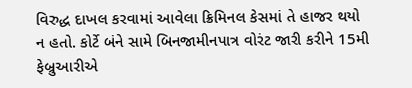વિરુદ્ધ દાખલ કરવામાં આવેલા ક્રિમિનલ કેસમાં તે હાજર થયો ન હતો. કોર્ટે બંને સામે બિનજામીનપાત્ર વોરંટ જારી કરીને 15મી ફેબ્રુઆરીએ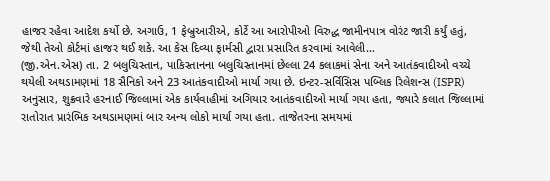હાજર રહેવા આદેશ કર્યો છે. અગાઉ, 1 ફેબ્રુઆરીએ, કોર્ટે આ આરોપીઓ વિરુદ્ધ જામીનપાત્ર વોરંટ જારી કર્યું હતું, જેથી તેઓ કોર્ટમાં હાજર થઈ શકે. આ કેસ દિવ્યા ફાર્મસી દ્વારા પ્રસારિત કરવામાં આવેલી…
(જી.એન.એસ) તા. 2 બલુચિસ્તાન, પાકિસ્તાનના બલુચિસ્તાનમાં છેલ્લા 24 કલાકમાં સેના અને આતંકવાદીઓ વચ્ચે થયેલી અથડામણમાં 18 સૈનિકો અને 23 આતંકવાદીઓ માર્યા ગયા છે. ઇન્ટર-સર્વિસિસ પબ્લિક રિલેશન્સ (ISPR) અનુસાર, શુક્રવારે હરનાઈ જિલ્લામાં એક કાર્યવાહીમાં અગિયાર આતંકવાદીઓ માર્યા ગયા હતા, જ્યારે કલાત જિલ્લામાં રાતોરાત પ્રારંભિક અથડામણમાં બાર અન્ય લોકો માર્યા ગયા હતા. તાજેતરના સમયમાં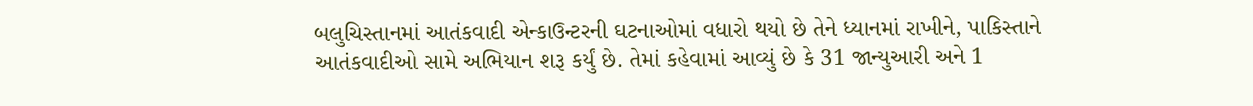બલુચિસ્તાનમાં આતંકવાદી એન્કાઉન્ટરની ઘટનાઓમાં વધારો થયો છે તેને ધ્યાનમાં રાખીને, પાકિસ્તાને આતંકવાદીઓ સામે અભિયાન શરૂ કર્યું છે. તેમાં કહેવામાં આવ્યું છે કે 31 જાન્યુઆરી અને 1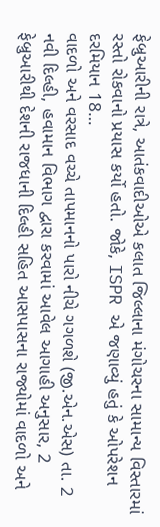ફેબ્રુઆરીની રાત્રે, આતંકવાદીઓએ કલાત જિલ્લાના મંગોચરના સામાન્ય વિસ્તારમાં રસ્તો રોકવાનો પ્રયાસ કર્યો હતો. જોકે, ISPR એ જણાવ્યું હતું કે ઓપરેશન દરમિયાન 18…
વાદળો અને વરસાદ વચ્ચે તાપમાનનો પારો નીચે ગગળશે (જી.એન.એસ) તા. 2 નવી દિલ્હી, હવામાન વિભાગ દ્વારા કરવામાં આવેલ આગાહી અનુસાર, 2 ફેબ્રુઆરીથી દેશની રાજધાની દિલ્હી સહિત આસપાસના રાજ્યોમાં વાદળો અને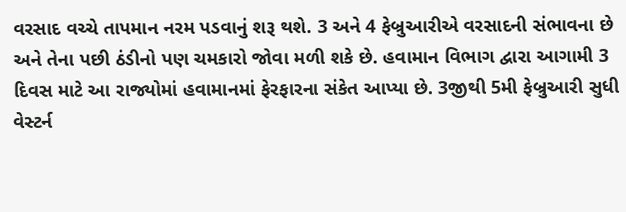વરસાદ વચ્ચે તાપમાન નરમ પડવાનું શરૂ થશે. 3 અને 4 ફેબ્રુઆરીએ વરસાદની સંભાવના છે અને તેના પછી ઠંડીનો પણ ચમકારો જોવા મળી શકે છે. હવામાન વિભાગ દ્વારા આગામી 3 દિવસ માટે આ રાજ્યોમાં હવામાનમાં ફેરફારના સંકેત આપ્યા છે. 3જીથી 5મી ફેબ્રુઆરી સુધી વેસ્ટર્ન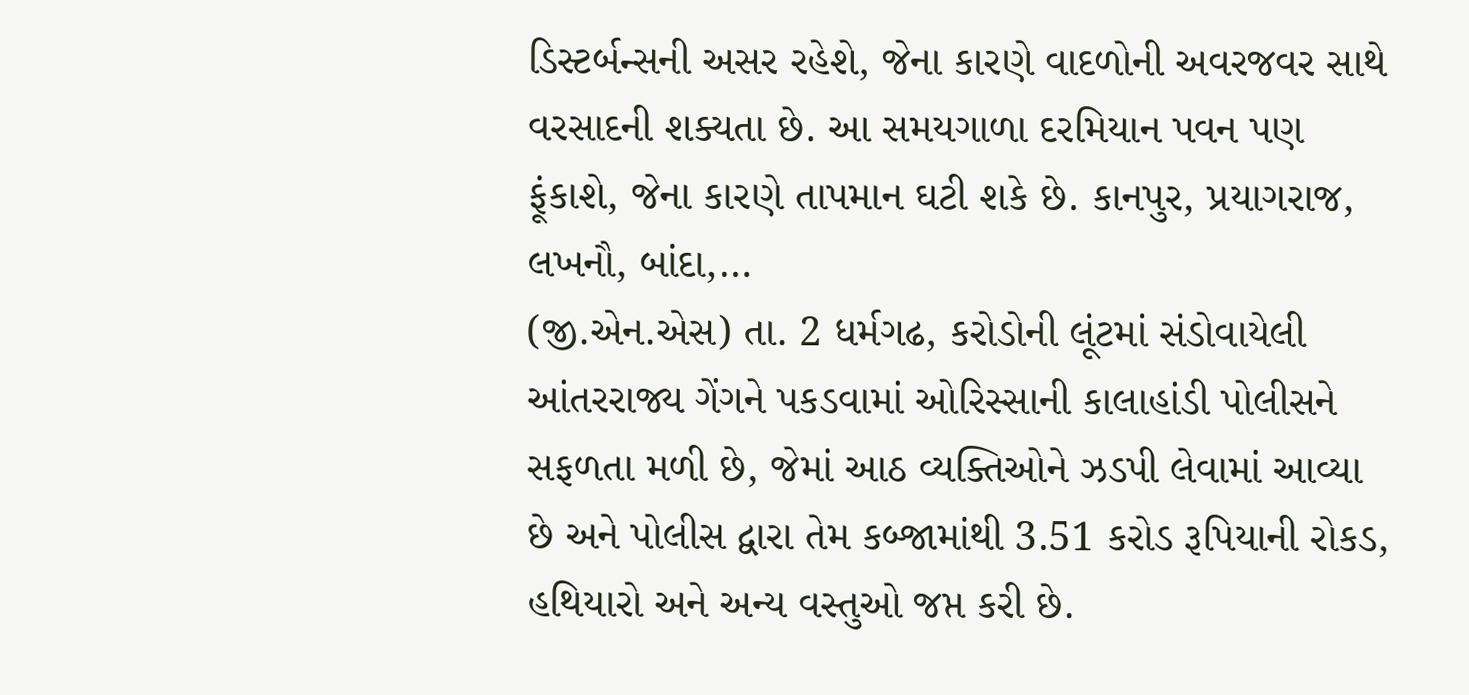ડિસ્ટર્બન્સની અસર રહેશે, જેના કારણે વાદળોની અવરજવર સાથે વરસાદની શક્યતા છે. આ સમયગાળા દરમિયાન પવન પણ ફૂંકાશે, જેના કારણે તાપમાન ઘટી શકે છે. કાનપુર, પ્રયાગરાજ, લખનૌ, બાંદા,…
(જી.એન.એસ) તા. 2 ધર્મગઢ, કરોડોની લૂંટમાં સંડોવાયેલી આંતરરાજ્ય ગેંગને પકડવામાં ઓરિસ્સાની કાલાહાંડી પોલીસને સફળતા મળી છે, જેમાં આઠ વ્યક્તિઓને ઝડપી લેવામાં આવ્યા છે અને પોલીસ દ્વારા તેમ કબ્જામાંથી 3.51 કરોડ રૂપિયાની રોકડ, હથિયારો અને અન્ય વસ્તુઓ જપ્ત કરી છે.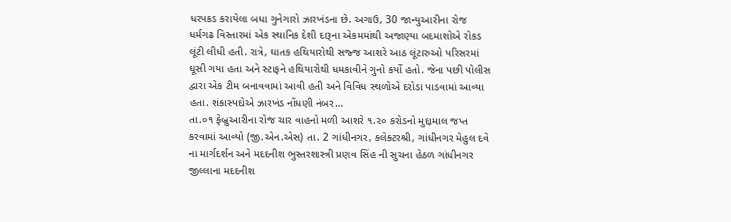ધરપકડ કરાયેલા બધા ગુનેગારો ઝારખંડના છે. અગાઉ, 30 જાન્યુઆરીના રોજ ધર્મગઢ વિસ્તારમાં એક સ્થાનિક દેશી દારૂના એકમમાંથી અજાણ્યા બદમાશોએ રોકડ લૂંટી લીધી હતી. રાત્રે, ઘાતક હથિયારોથી સજ્જ આશરે આઠ લૂંટારુઓ પરિસરમાં ઘૂસી ગયા હતા અને સ્ટાફને હથિયારોથી ધમકાવીને ગુનો કર્યો હતો. જેના પછી પોલીસ દ્વારા એક ટીમ બનાવવામાં આવી હતી અને વિવિધ સ્થળોએ દરોડા પાડવામાં આવ્યા હતા. શંકાસ્પદોએ ઝારખંડ નોંધણી નંબર…
તા.૦૧ ફેબ્રુઆરીના રોજ ચાર વાહનો મળી આશરે ૧.૨૦ કરોડનો મુદ્દામાલ જપ્ત કરવામાં આવ્યો (જી.એન.એસ) તા. 2 ગાંધીનગર, કલેક્ટરશ્રી, ગાંધીનગર મેહુલ દવે ના માર્ગદર્શન અને મદદનીશ ભુસ્તરશાસ્ત્રી પ્રણવ સિંહ ની સુચના હેઠળ ગાંધીનગર જીલ્લાના મદદનીશ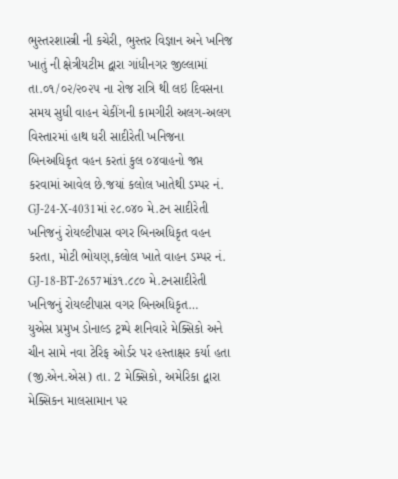ભુસ્તરશાસ્ત્રી ની કચેરી, ભુસ્તર વિજ્ઞાન અને ખનિજ ખાતું ની ક્ષેત્રીયટીમ દ્વારા ગાંધીનગર જીલ્લામાં તા.૦૧/૦૨/૨૦૨૫ ના રોજ રાત્રિ થી લઇ દિવસના સમય સુધી વાહન ચેકીંગની કામગીરી અલગ-અલગ વિસ્તારમાં હાથ ધરી સાદીરેતી ખનિજના બિનઅધિકૃત વહન કરતાં કુલ ૦૪વાહનો જપ્ત કરવામાં આવેલ છે.જયાં કલોલ ખાતેથી ડમ્પર નં. GJ-24-X-4031માં ૨૮.૦૪૦ મે.ટન સાદીરેતી ખનિજનું રોયલ્ટીપાસ વગર બિનઅધિકૃત વહન કરતા, મોટી ભોયણ,કલોલ ખાતે વાહન ડમ્પર નં. GJ-18-BT-2657માં૩૧.૮૮૦ મે.ટનસાદીરેતી ખનિજનું રોયલ્ટીપાસ વગર બિનઅધિકૃત…
યુએસ પ્રમુખ ડોનાલ્ડ ટ્રમ્પે શનિવારે મેક્સિકો અને ચીન સામે નવા ટેરિફ ઓર્ડર પર હસ્તાક્ષર કર્યા હતા (જી.એન.એસ) તા. 2 મેક્સિકો, અમેરિકા દ્વારા મેક્સિકન માલસામાન પર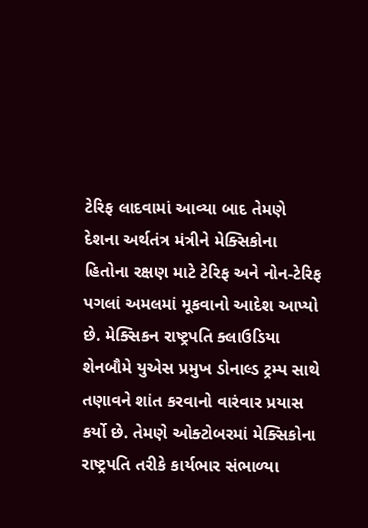ટેરિફ લાદવામાં આવ્યા બાદ તેમણે દેશના અર્થતંત્ર મંત્રીને મેક્સિકોના હિતોના રક્ષણ માટે ટેરિફ અને નોન-ટેરિફ પગલાં અમલમાં મૂકવાનો આદેશ આપ્યો છે. મેક્સિકન રાષ્ટ્રપતિ ક્લાઉડિયા શેનબૌમે યુએસ પ્રમુખ ડોનાલ્ડ ટ્રમ્પ સાથે તણાવને શાંત કરવાનો વારંવાર પ્રયાસ કર્યો છે. તેમણે ઓક્ટોબરમાં મેક્સિકોના રાષ્ટ્રપતિ તરીકે કાર્યભાર સંભાળ્યા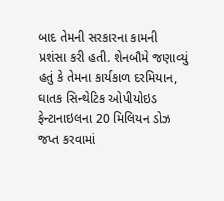બાદ તેમની સરકારના કામની પ્રશંસા કરી હતી. શેનબૌમે જણાવ્યું હતું કે તેમના કાર્યકાળ દરમિયાન, ઘાતક સિન્થેટિક ઓપીયોઇડ ફેન્ટાનાઇલના 20 મિલિયન ડોઝ જપ્ત કરવામાં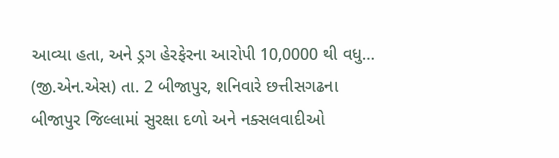આવ્યા હતા, અને ડ્રગ હેરફેરના આરોપી 10,0000 થી વધુ…
(જી.એન.એસ) તા. 2 બીજાપુર, શનિવારે છત્તીસગઢના બીજાપુર જિલ્લામાં સુરક્ષા દળો અને નક્સલવાદીઓ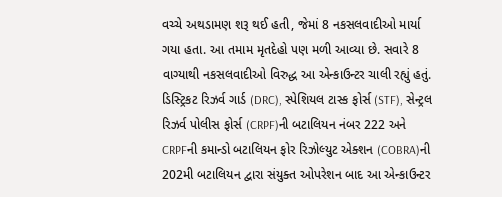વચ્ચે અથડામણ શરૂ થઈ હતી, જેમાં 8 નકસલવાદીઓ માર્યા ગયા હતા. આ તમામ મૃતદેહો પણ મળી આવ્યા છે. સવારે 8 વાગ્યાથી નકસલવાદીઓ વિરુદ્ધ આ એન્કાઉન્ટર ચાલી રહ્યું હતું. ડિસ્ટ્રિકટ રિઝર્વ ગાર્ડ (DRC), સ્પેશિયલ ટાસ્ક ફોર્સ (STF), સેન્ટ્રલ રિઝર્વ પોલીસ ફોર્સ (CRPF)ની બટાલિયન નંબર 222 અને CRPFની કમાન્ડો બટાલિયન ફોર રિઝોલ્યુટ એક્શન (COBRA)ની 202મી બટાલિયન દ્વારા સંયુક્ત ઓપરેશન બાદ આ એન્કાઉન્ટર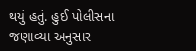થયું હતું. હુઈ પોલીસના જણાવ્યા અનુસાર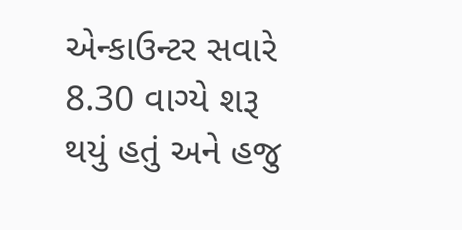એન્કાઉન્ટર સવારે 8.30 વાગ્યે શરૂ થયું હતું અને હજુ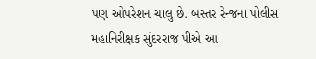પણ ઓપરેશન ચાલુ છે. બસ્તર રેન્જના પોલીસ મહાનિરીક્ષક સુંદરરાજ પીએ આ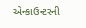એન્કાઉન્ટરની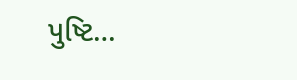પુષ્ટિ…